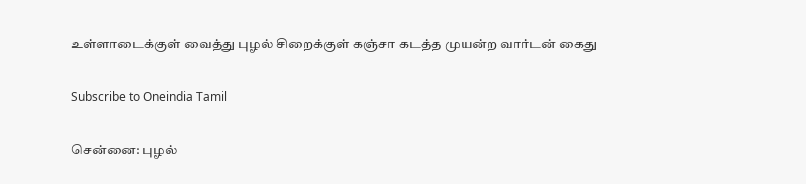உள்ளாடைக்குள் வைத்து புழல் சிறைக்குள் கஞ்சா கடத்த முயன்ற வார்டன் கைது

Subscribe to Oneindia Tamil

சென்னை: புழல்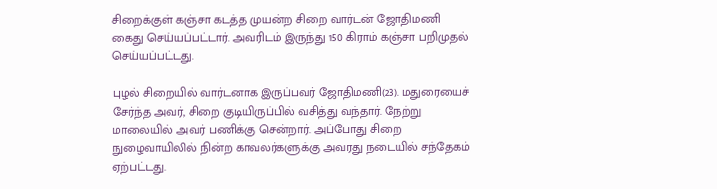சிறைக்குள் கஞ்சா கடத்த முயன்ற சிறை வார்டன் ஜோதிமணி கைது செய்யப்பட்டார். அவரிடம் இருந்து 150 கிராம் கஞ்சா பறிமுதல் செய்யப்பட்டது.

புழல் சிறையில் வார்டனாக இருப்பவர் ஜோதிமணி(23). மதுரையைச் சேர்ந்த அவர், சிறை குடியிருப்பில் வசித்து வந்தார். நேற்று மாலையில் அவர் பணிக்கு சென்றார். அப்போது சிறை நுழைவாயிலில் நின்ற காவலர்களுக்கு அவரது நடையில் சந்தேகம் ஏற்பட்டது.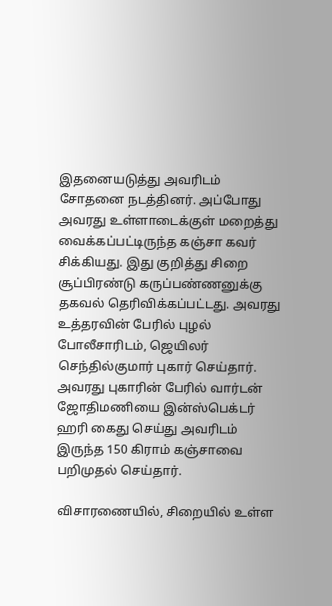இதனையடுத்து அவரிடம் சோதனை நடத்தினர். அப்போது அவரது உள்ளாடைக்குள் மறைத்து வைக்கப்பட்டிருந்த கஞ்சா கவர் சிக்கியது. இது குறித்து சிறை சூப்பிரண்டு கருப்பண்ணனுக்கு தகவல் தெரிவிக்கப்பட்டது. அவரது உத்தரவின் பேரில் புழல் போலீசாரிடம், ஜெயிலர் செந்தில்குமார் புகார் செய்தார். அவரது புகாரின் பேரில் வார்டன் ஜோதிமணியை இன்ஸ்பெக்டர் ஹரி கைது செய்து அவரிடம் இருந்த 150 கிராம் கஞ்சாவை பறிமுதல் செய்தார்.

விசாரணையில், சிறையில் உள்ள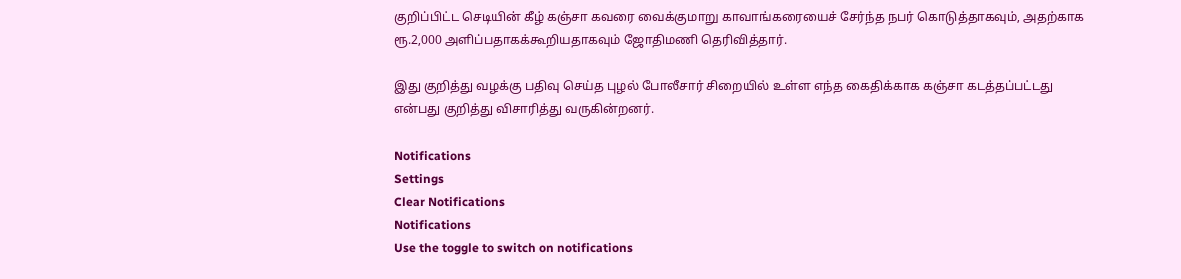குறிப்பிட்ட செடியின் கீழ் கஞ்சா கவரை வைக்குமாறு காவாங்கரையைச் சேர்ந்த நபர் கொடுத்தாகவும், அதற்காக ரூ.2,000 அளிப்பதாகக்கூறியதாகவும் ஜோதிமணி தெரிவித்தார்.

இது குறித்து வழக்கு பதிவு செய்த புழல் போலீசார் சிறையில் உள்ள எந்த கைதிக்காக கஞ்சா கடத்தப்பட்டது என்பது குறித்து விசாரித்து வருகின்றனர்.

Notifications
Settings
Clear Notifications
Notifications
Use the toggle to switch on notifications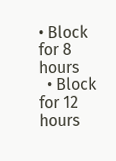• Block for 8 hours
  • Block for 12 hours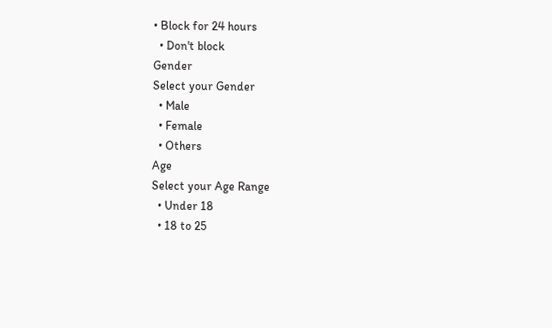• Block for 24 hours
  • Don't block
Gender
Select your Gender
  • Male
  • Female
  • Others
Age
Select your Age Range
  • Under 18
  • 18 to 25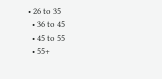• 26 to 35
  • 36 to 45
  • 45 to 55
  • 55+